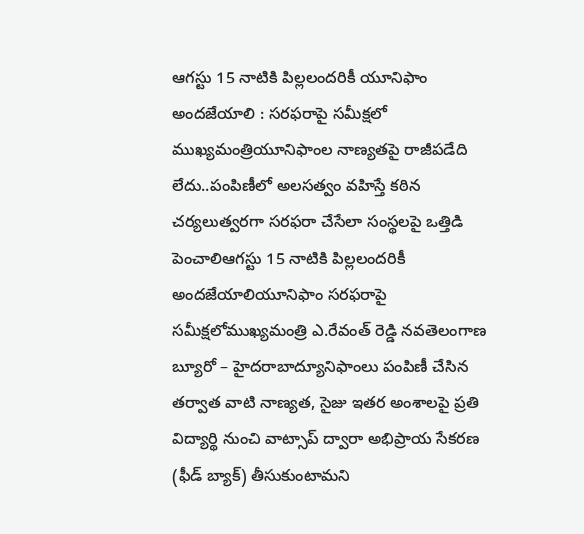ఆగస్టు 15 నాటికి పిల్లలందరికీ యూనిఫాం అందజేయాలి : సరఫరాపై సమీక్షలో ముఖ్యమంత్రియూనిఫాంల నాణ్యతపై రాజీపడేది లేదు..పంపిణీలో అలసత్వం వహిస్తే కఠిన చర్యలుత్వరగా సరఫరా చేసేలా సంస్థలపై ఒత్తిడి పెంచాలిఆగస్టు 15 నాటికి పిల్లలందరికీ అందజేయాలియూనిఫాం సరఫరాపై సమీక్షలోముఖ్యమంత్రి ఎ.రేవంత్ రెడ్డి నవతెలంగాణ బ్యూరో – హైదరాబాద్యూనిఫాంలు పంపిణీ చేసిన తర్వాత వాటి నాణ్యత, సైజు ఇతర అంశాలపై ప్రతి విద్యార్థి నుంచి వాట్సాప్ ద్వారా అభిప్రాయ సేకరణ (ఫీడ్ బ్యాక్) తీసుకుంటామని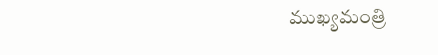ముఖ్యమంత్రి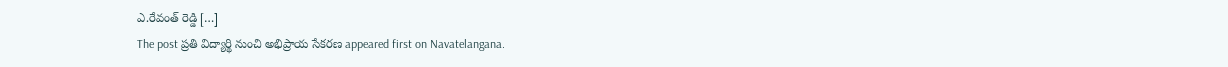ఎ.రేవంత్ రెడ్డి […]
The post ప్రతి విద్యార్థి నుంచి అభిప్రాయ సేకరణ appeared first on Navatelangana.